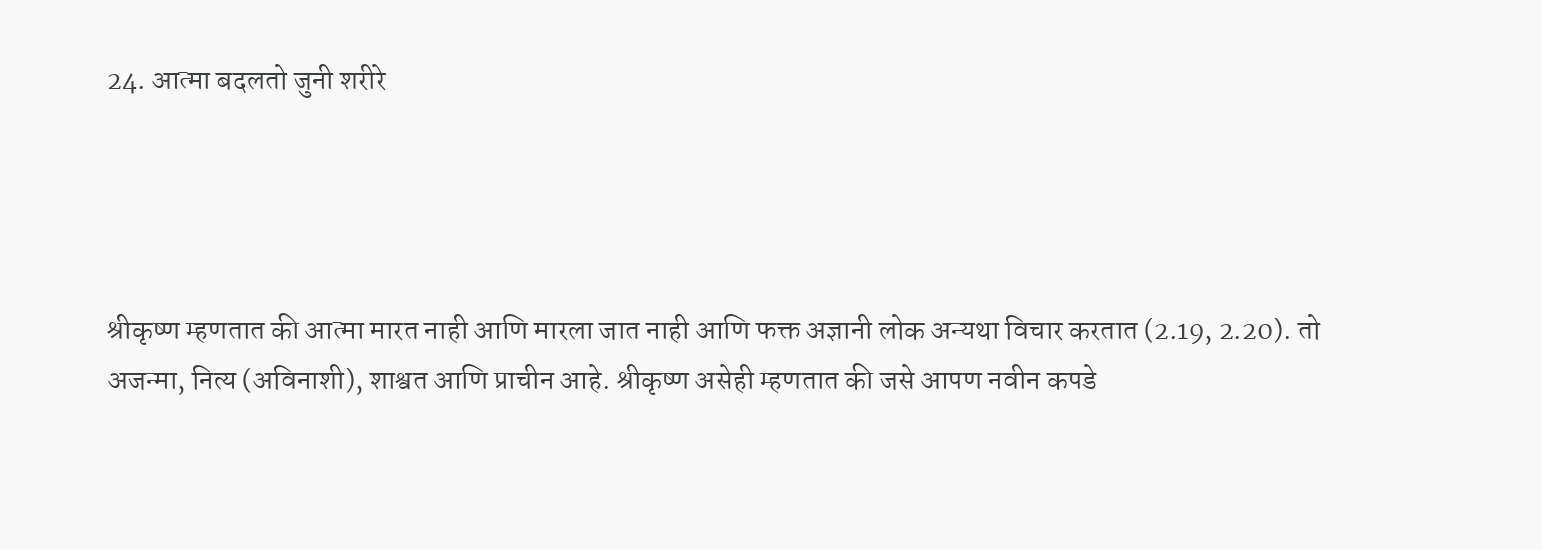24. आत्मा बदलतो जुनी शरीरे




श्रीकृष्ण म्हणतात की आत्मा मारत नाही आणि मारला जात नाही आणि फक्त अज्ञानी लोक अन्यथा विचार करतात (2.19, 2.20). तो अजन्मा, नित्य (अविनाशी), शाश्वत आणि प्राचीन आहे. श्रीकृष्ण असेही म्हणतात की जसे आपण नवीन कपडे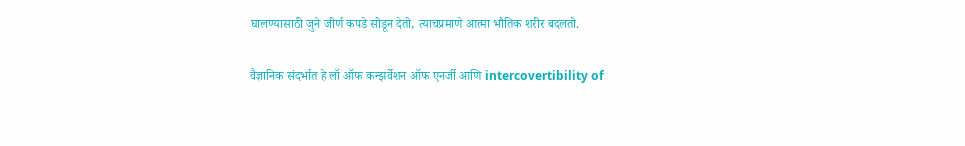घालण्यासाठी जुने जीर्ण कपडे सोडून देतो, त्याचप्रमाणे आत्मा भौतिक शरीर बदलतो.

वैज्ञानिक संदर्भात हे लॉ ऑफ कन्झर्वेशन ऑफ एनर्जी आणि intercovertibility of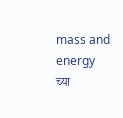mass and energy  च्या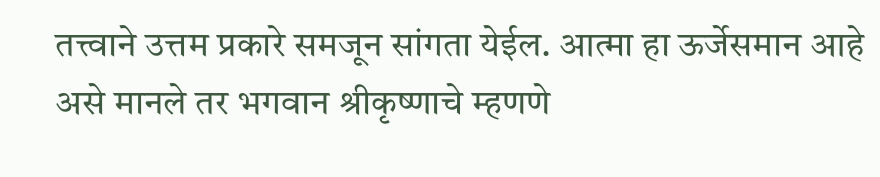तत्त्वाने उत्तम प्रकारे समजून सांगता येईल. आत्मा हा ऊर्जेसमान आहे असे मानले तर भगवान श्रीकृष्णाचे म्हणणे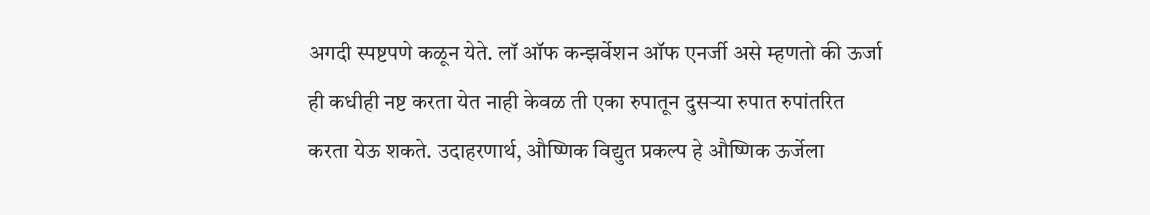अगदी स्पष्टपणे कळून येते. लॉ ऑफ कन्झर्वेशन ऑफ एनर्जी असे म्हणतो की ऊर्जा ही कधीही नष्ट करता येत नाही केवळ ती एका रुपातून दुसर्‍या रुपात रुपांतरित करता येऊ शकते. उदाहरणार्थ, औष्णिक विद्युत प्रकल्प हे औष्णिक ऊर्जेला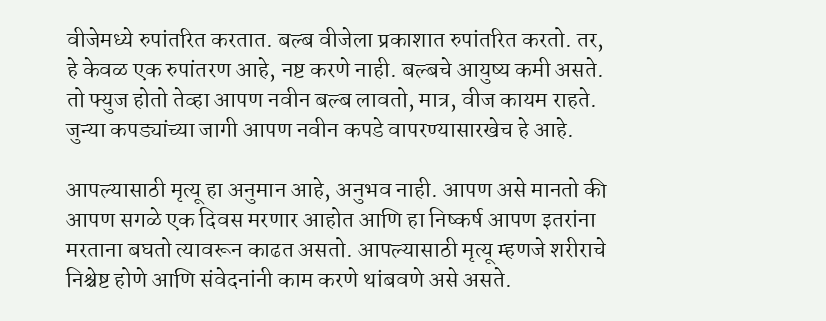वीजेमध्ये रुपांतरित करतात. बल्ब वीजेला प्रकाशात रुपांतरित करतो. तर, हे केवळ एक रुपांतरण आहे, नष्ट करणे नाही. बल्बचे आयुष्य कमी असते. तो फ्युज होतो तेव्हा आपण नवीन बल्ब लावतो, मात्र, वीज कायम राहते. जुन्या कपड्यांच्या जागी आपण नवीन कपडे वापरण्यासारखेच हे आहे.

आपल्यासाठी मृत्यू हा अनुमान आहे, अनुभव नाही. आपण असे मानतो की आपण सगळे एक दिवस मरणार आहोत आणि हा निष्कर्ष आपण इतरांना मरताना बघतो त्यावरून काढत असतो. आपल्यासाठी मृत्यू म्हणजे शरीराचे निश्चेष्ट होणे आणि संवेदनांनी काम करणे थांबवणे असे असते.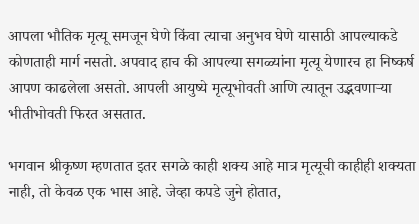आपला भौतिक मृत्यू समजून घेणे किंवा त्याचा अनुभव घेणे यासाठी आपल्याकडे कोणताही मार्ग नसतो. अपवाद हाच की आपल्या सगळ्यांना मृत्यू येणारच हा निष्कर्ष आपण काढलेला असतो. आपली आयुष्ये मृत्यूभोवती आणि त्यातून उद्भवणाऱ्या भीतीभोवती फिरत असतात.

भगवान श्रीकृष्ण म्हणतात इतर सगळे काही शक्य आहे मात्र मृत्यूची काहीही शक्यता नाही, तो केवळ एक भास आहे. जेव्हा कपडे जुने होतात,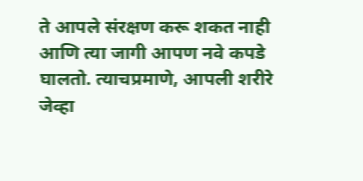ते आपले संरक्षण करू शकत नाही आणि त्या जागी आपण नवे कपडे घालतो. त्याचप्रमाणे, आपली शरीरे जेव्हा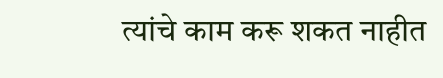त्यांचे काम करू शकत नाहीत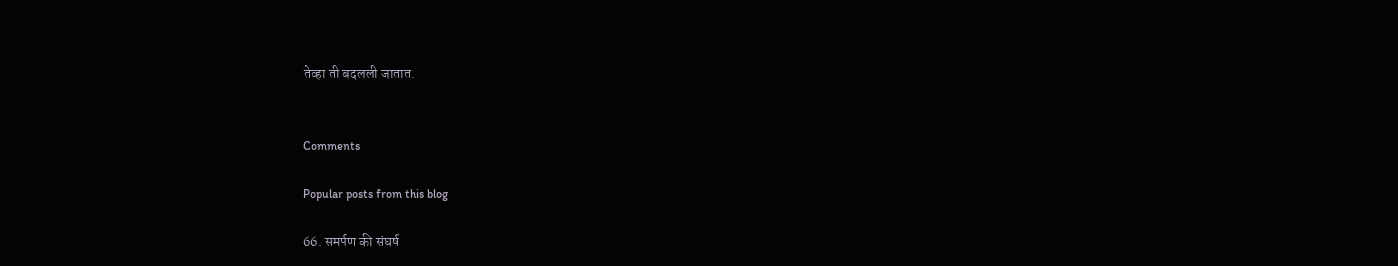तेव्हा ती बदलली जातात.


Comments

Popular posts from this blog

66. समर्पण की संघर्ष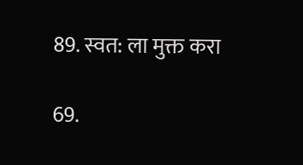89. स्वत: ला मुक्त करा

69.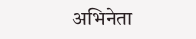अभिनेता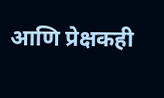आणि प्रेक्षकही